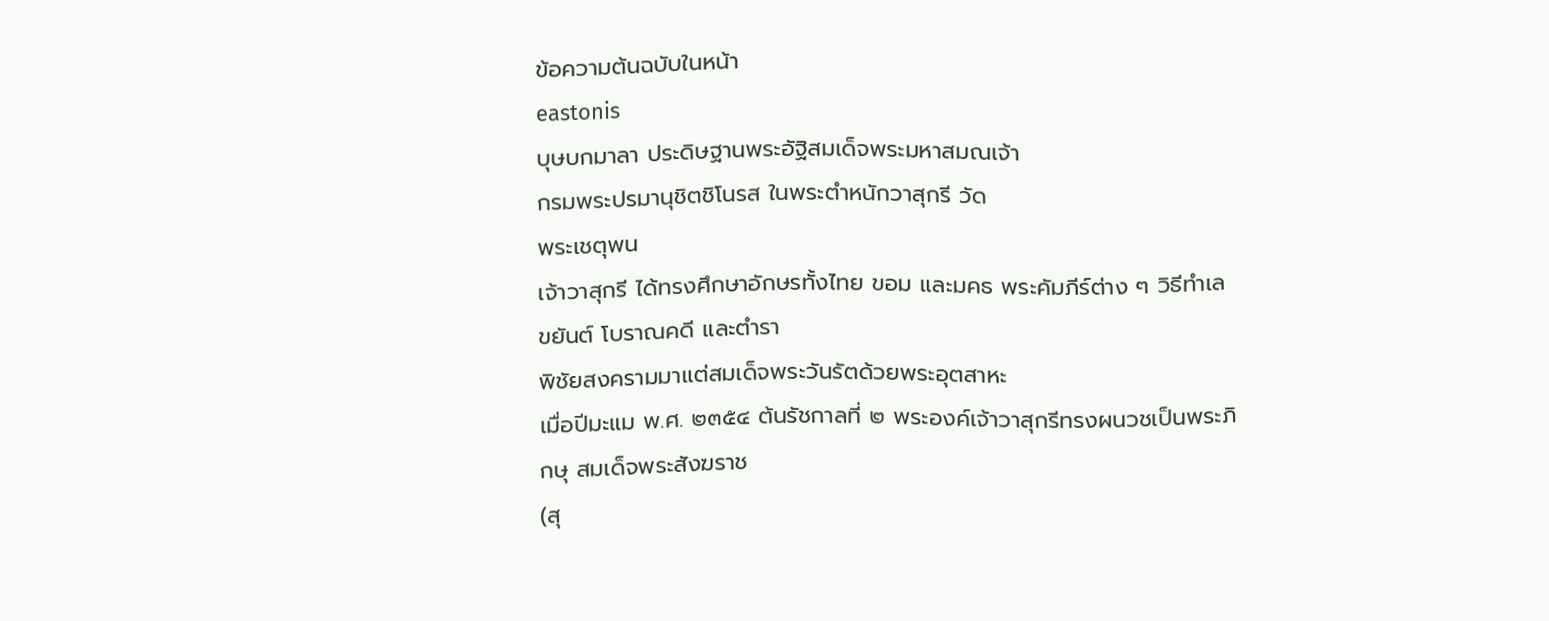ข้อความต้นฉบับในหน้า
eastonis
บุษบกมาลา ประดิษฐานพระอัฐิสมเด็จพระมหาสมณเจ้า
กรมพระปรมานุชิตชิโนรส ในพระตำหนักวาสุกรี วัด
พระเชตุพน
เจ้าวาสุกรี ได้ทรงศึกษาอักษรทั้งไทย ขอม และมคธ พระคัมภีร์ต่าง ๆ วิธีทำเลขยันต์ โบราณคดี และตำรา
พิชัยสงครามมาแต่สมเด็จพระวันรัตด้วยพระอุตสาหะ
เมื่อปีมะแม พ.ศ. ๒๓๕๔ ต้นรัชกาลที่ ๒ พระองค์เจ้าวาสุกรีทรงผนวชเป็นพระภิกษุ สมเด็จพระสังฆราช
(สุ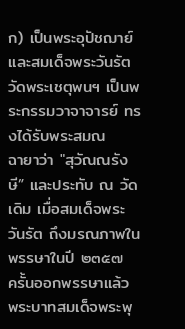ก) เป็นพระอุปัชฌาย์ และสมเด็จพระวันรัตวัดพระเชตุพนฯ เป็นพระกรรมวาจาจารย์ ทรงได้รับพระสมณ
ฉายาว่า "สุวัณณรังษี” และประทับ ณ วัดเดิม เมื่อสมเด็จพระวันรัต ถึงมรณภาพในพรรษาในปี ๒๓๕๗
ครั้นออกพรรษาแล้ว พระบาทสมเด็จพระพุ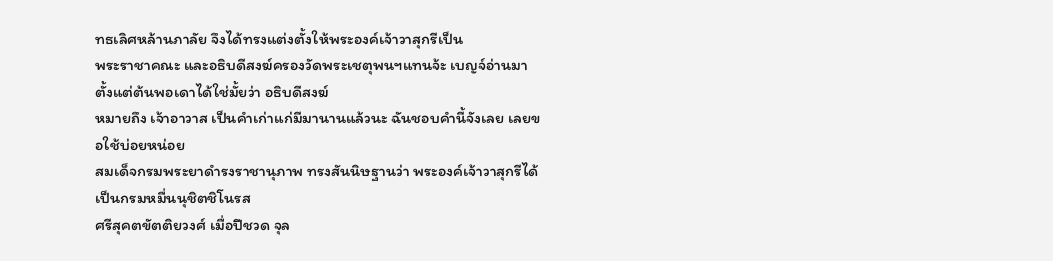ทธเลิศหล้านภาลัย จึงได้ทรงแต่งตั้งให้พระองค์เจ้าวาสุกรีเป็น
พระราชาคณะ และอธิบดีสงฆ์ครองวัดพระเชตุพนฯแทนจ้ะ เบญจ์อ่านมาตั้งแต่ต้นพอเดาได้ใช่มั้ยว่า อธิบดีสงฆ์
หมายถึง เจ้าอาวาส เป็นคำเก่าแก่มีมานานแล้วนะ ฉันชอบคำนี้จังเลย เลยขอใช้บ่อยหน่อย
สมเด็จกรมพระยาดำรงราชานุภาพ ทรงสันนิษฐานว่า พระองค์เจ้าวาสุกรีได้เป็นกรมหมื่นนุชิตชิโนรส
ศรีสุคตขัตติยวงศ์ เมื่อปีชวด จุล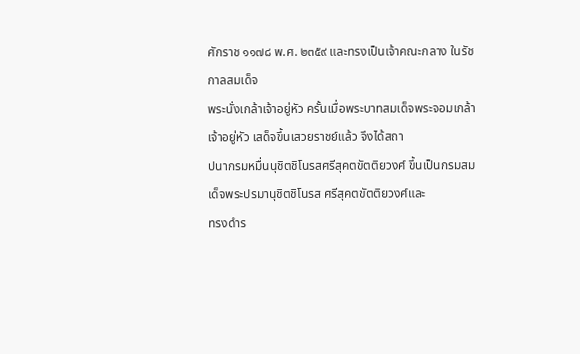ศักราช ๑๑๗๘ พ.ศ. ๒๓๕๙ และทรงเป็นเจ้าคณะกลาง ในรัชกาลสมเด็จ
พระนั่งเกล้าเจ้าอยู่หัว ครั้นเมื่อพระบาทสมเด็จพระจอมเกล้าเจ้าอยู่หัว เสด็จขึ้นเสวยราชย์แล้ว จึงได้สถา
ปนากรมหมื่นนุชิตชิโนรสศรีสุคตขัตติยวงศ์ ขึ้นเป็นกรมสมเด็จพระปรมานุชิตชิโนรส ศรีสุคตขัตติยวงศ์และ
ทรงดำร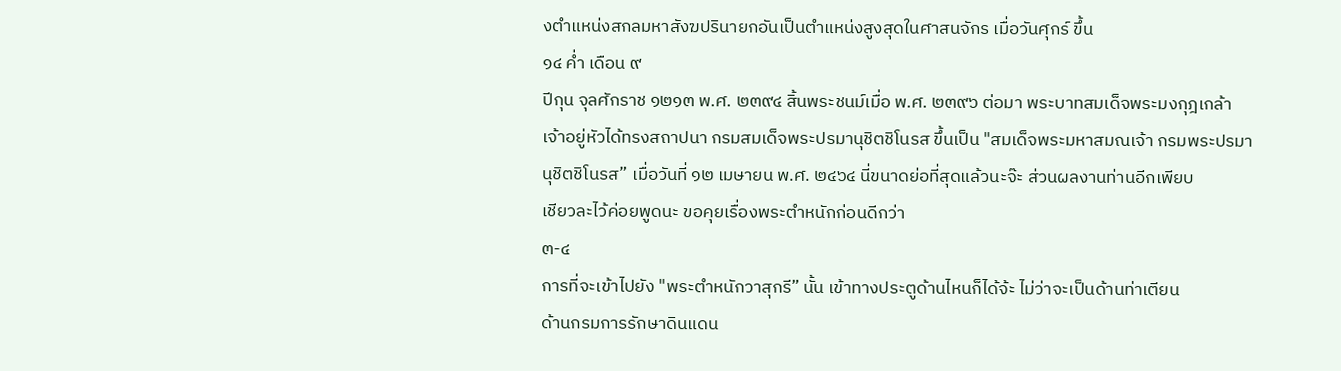งตำแหน่งสกลมหาสังฆปรินายกอันเป็นตำแหน่งสูงสุดในศาสนจักร เมื่อวันศุกร์ ขึ้น
๑๔ ค่ำ เดือน ๙
ปีกุน จุลศักราช ๑๒๑๓ พ.ศ. ๒๓๙๔ สิ้นพระชนม์เมื่อ พ.ศ. ๒๓๙๖ ต่อมา พระบาทสมเด็จพระมงกุฎเกล้า
เจ้าอยู่หัวได้ทรงสถาปนา กรมสมเด็จพระปรมานุชิตชิโนรส ขึ้นเป็น "สมเด็จพระมหาสมณเจ้า กรมพระปรมา
นุชิตชิโนรส” เมื่อวันที่ ๑๒ เมษายน พ.ศ. ๒๔๖๔ นี่ขนาดย่อที่สุดแล้วนะจ๊ะ ส่วนผลงานท่านอีกเพียบ
เชียวละไว้ค่อยพูดนะ ขอคุยเรื่องพระตำหนักก่อนดีกว่า
๓-๔
การที่จะเข้าไปยัง "พระตำหนักวาสุกรี” นั้น เข้าทางประตูด้านไหนก็ได้จ้ะ ไม่ว่าจะเป็นด้านท่าเตียน
ด้านกรมการรักษาดินแดน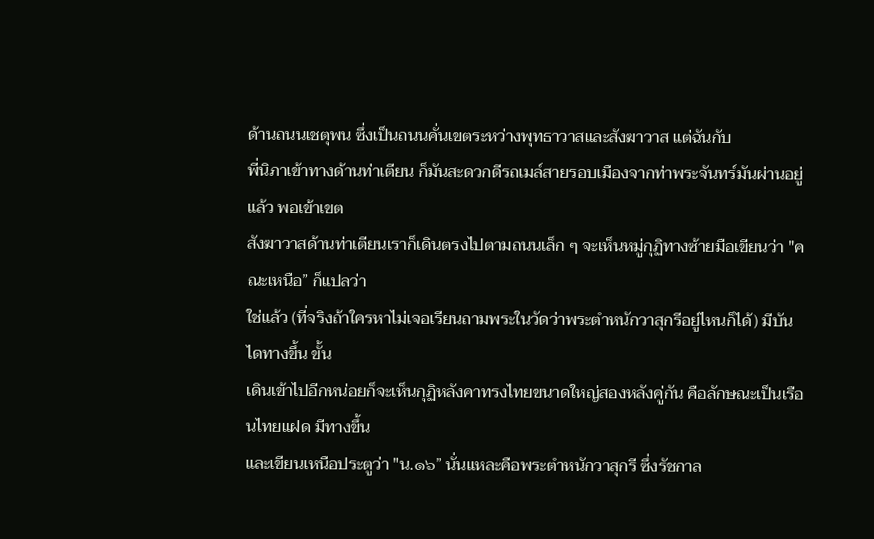ด้านถนนเชตุพน ซึ่งเป็นถนนคั่นเขตระหว่างพุทธาวาสและสังฆาวาส แต่ฉันกับ
พี่นิภาเข้าทางด้านท่าเตียน ก็มันสะดวกดีรถเมล์สายรอบเมืองจากท่าพระจันทร์มันผ่านอยู่แล้ว พอเข้าเขต
สังฆาวาสด้านท่าเตียนเราก็เดินตรงไปตามถนนเล็ก ๆ จะเห็นหมู่กุฏิทางซ้ายมือเขียนว่า "คณะเหนือ” ก็แปลว่า
ใช่แล้ว (ที่จริงถ้าใครหาไม่เจอเรียนถามพระในวัดว่าพระตำหนักวาสุกรีอยู่ไหนก็ได้) มีบันไดทางขึ้น ขั้น
เดินเข้าไปอีกหน่อยก็จะเห็นกุฏิหลังคาทรงไทยขนาดใหญ่สองหลังคู่กัน คือลักษณะเป็นเรือนไทยแฝด มีทางขึ้น
และเขียนเหนือประตูว่า "น.๑๖” นั่นแหละคือพระตำหนักวาสุกรี ซึ่งรัชกาล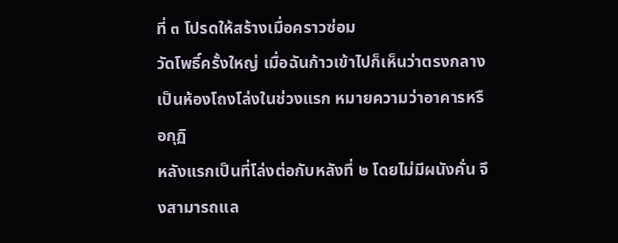ที่ ๓ โปรดให้สร้างเมื่อคราวซ่อม
วัดโพธิ์ครั้งใหญ่ เมื่อฉันก้าวเข้าไปก็เห็นว่าตรงกลางเป็นห้องโถงโล่งในช่วงแรก หมายความว่าอาคารหรือกุฏิ
หลังแรกเป็นที่โล่งต่อกับหลังที่ ๒ โดยไม่มีผนังคั่น จึงสามารถแล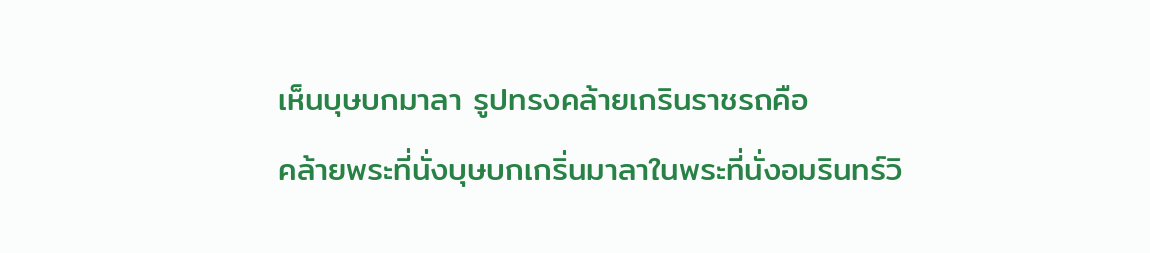เห็นบุษบกมาลา รูปทรงคล้ายเกรินราชรถคือ
คล้ายพระที่นั่งบุษบกเกริ่นมาลาในพระที่นั่งอมรินทร์วิ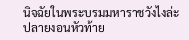นิจฉัยในพระบรมมหาราชวังไงล่ะ
ปลายงอนหัวท้าย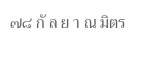๗๘ กั ล ย า ณ มิตร